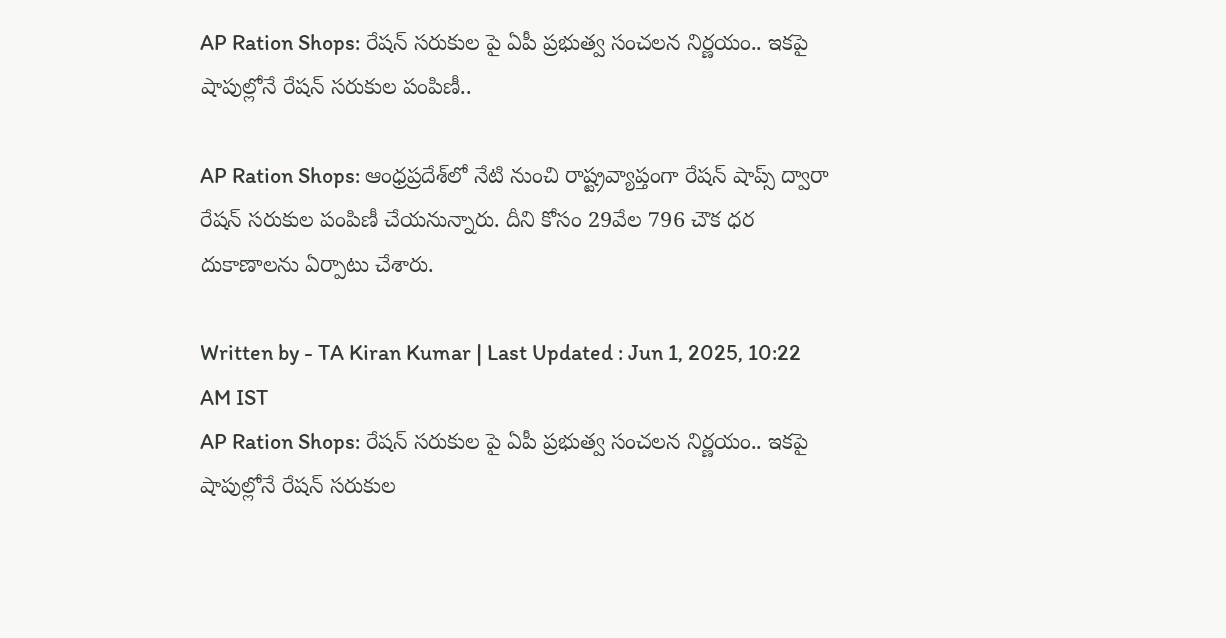AP Ration Shops: రేషన్ సరుకుల పై ఏపీ ప్రభుత్వ సంచలన నిర్ణయం.. ఇకపై షాపుల్లోనే రేషన్ సరుకుల పంపిణీ..

AP Ration Shops: ఆంధ్రప్రదేశ్‌లో నేటి నుంచి రాష్ట్రవ్యాప్తంగా రేషన్‌ షాప్స్ ద్వారా రేషన్‌ సరుకుల పంపిణీ చేయనున్నారు. దీని కోసం 29వేల 796 చౌక ధర దుకాణాలను ఏర్పాటు చేశారు.

Written by - TA Kiran Kumar | Last Updated : Jun 1, 2025, 10:22 AM IST
AP Ration Shops: రేషన్ సరుకుల పై ఏపీ ప్రభుత్వ సంచలన నిర్ణయం.. ఇకపై షాపుల్లోనే రేషన్ సరుకుల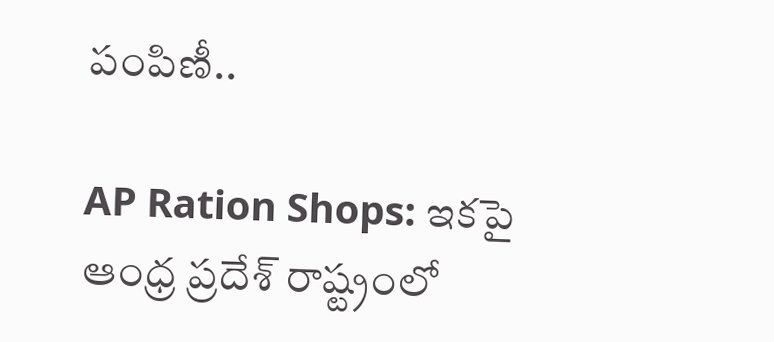పంపిణీ..

AP Ration Shops: ఇకపై ఆంధ్ర ప్రదేశ్ రాష్ట్రంలో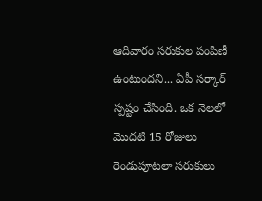ఆదివారం సరుకుల పంపిణీ ఉంటుందని... ఏపీ సర్కార్ స్పష్టం చేసింది. ఒక నెలలో మొదటి 15 రోజులు రెండుపూటలా సరుకులు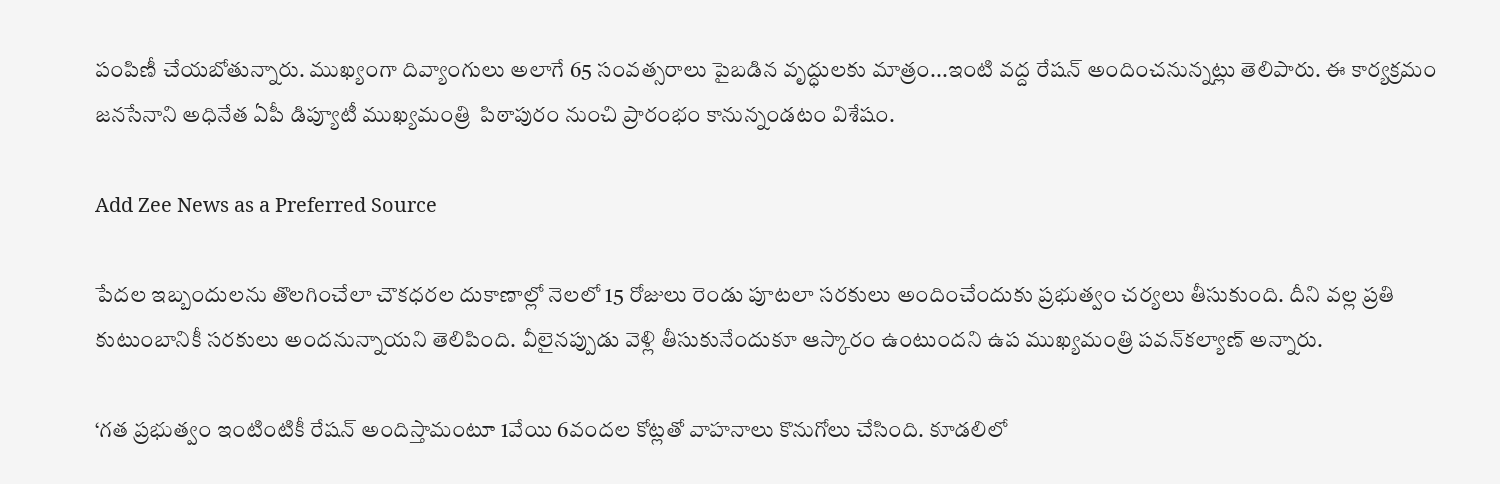పంపిణీ చేయబోతున్నారు. ముఖ్యంగా దివ్యాంగులు అలాగే 65 సంవత్సరాలు పైబడిన వృద్ధులకు మాత్రం...ఇంటి వద్ద రేషన్ అందించనున్నట్లు తెలిపారు. ఈ కార్యక్రమం జనసేనాని అధినేత ఏపీ డిప్యూటీ ముఖ్యమంత్రి  పిఠాపురం నుంచి ప్రారంభం కానున్నండటం విశేషం.

Add Zee News as a Preferred Source

పేదల ఇబ్బందులను తొలగించేలా చౌకధరల దుకాణాల్లో నెలలో 15 రోజులు రెండు పూటలా సరకులు అందించేందుకు ప్రభుత్వం చర్యలు తీసుకుంది. దీని వల్ల ప్రతి కుటుంబానికీ సరకులు అందనున్నాయని తెలిపింది. వీలైనప్పుడు వెళ్లి తీసుకునేందుకూ ఆస్కారం ఉంటుందని ఉప ముఖ్యమంత్రి పవన్‌కల్యాణ్‌ అన్నారు.

‘గత ప్రభుత్వం ఇంటింటికీ రేషన్‌ అందిస్తామంటూ 1వేయి 6వందల కోట్లతో వాహనాలు కొనుగోలు చేసింది. కూడలిలో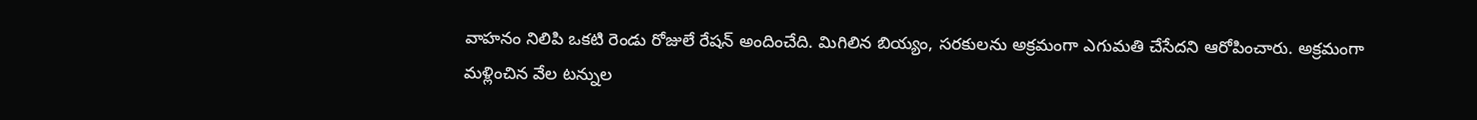వాహనం నిలిపి ఒకటి రెండు రోజులే రేషన్‌ అందించేది. మిగిలిన బియ్యం, సరకులను అక్రమంగా ఎగుమతి చేసేదని ఆరోపించారు. అక్రమంగా మళ్లించిన వేల టన్నుల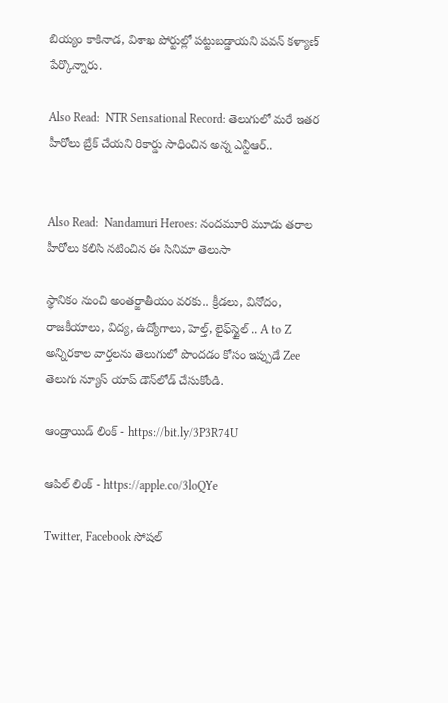బియ్యం కాకినాడ, విశాఖ పోర్టుల్లో పట్టుబడ్డాయని పవన్ కళ్యాణ్ పేర్కొన్నారు.

Also Read:  NTR Sensational Record: తెలుగులో మరే ఇతర హీరోలు బ్రేక్ చేయని రికార్డు సాధించిన అన్న ఎన్టీఆర్..


Also Read:  Nandamuri Heroes: నందమూరి మూడు తరాల హీరోలు కలిసి నటించిన ఈ సినిమా తెలుసా

స్థానికం నుంచి అంతర్జాతీయం వరకు.. క్రీడలు, వినోదం, రాజకీయాలు, విద్య, ఉద్యోగాలు, హెల్త్, లైఫ్‌స్టైల్ .. A to Z అన్నిరకాల వార్తలను తెలుగులో పొందడం కోసం ఇప్పుడే Zee తెలుగు న్యూస్ యాప్ డౌన్‌లోడ్ చేసుకోండి.

ఆండ్రాయిడ్ లింక్ - https://bit.ly/3P3R74U

ఆపిల్ లింక్ - https://apple.co/3loQYe

Twitter, Facebook సోషల్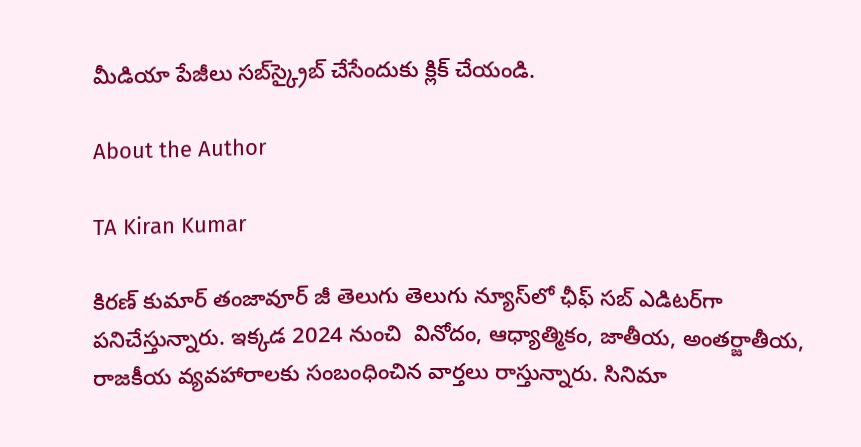మీడియా పేజీలు సబ్‌స్క్రైబ్ చేసేందుకు క్లిక్ చేయండి.

About the Author

TA Kiran Kumar

కిరణ్ కుమార్ తంజావూర్ జీ తెలుగు తెలుగు న్యూస్‌లో ఛీఫ్ సబ్ ఎడిటర్‌గా పనిచేస్తున్నారు. ఇక్కడ 2024 నుంచి  వినోదం, ఆధ్యాత్మికం, జాతీయ, అంతర్జాతీయ, రాజకీయ వ్యవహారాలకు సంబంధించిన వార్తలు రాస్తున్నారు. సినిమా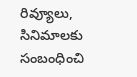రివ్యూలు, సినిమాలకు సంబంధించి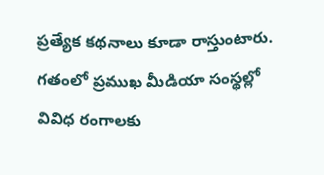ప్రత్యేక కథనాలు కూడా రాస్తుంటారు. గతంలో ప్రముఖ మీడియా సంస్థల్లో వివిధ రంగాలకు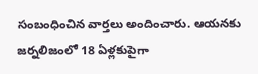సంబంధించిన వార్తలు అందించారు. ఆయనకు జర్నలిజంలో 18 ఏళ్లకుపైగా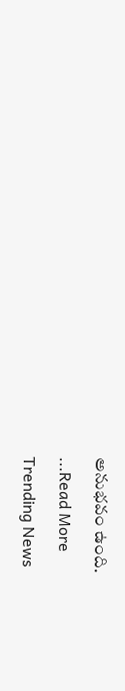అనుభవం ఉంది.

...Read More

Trending News